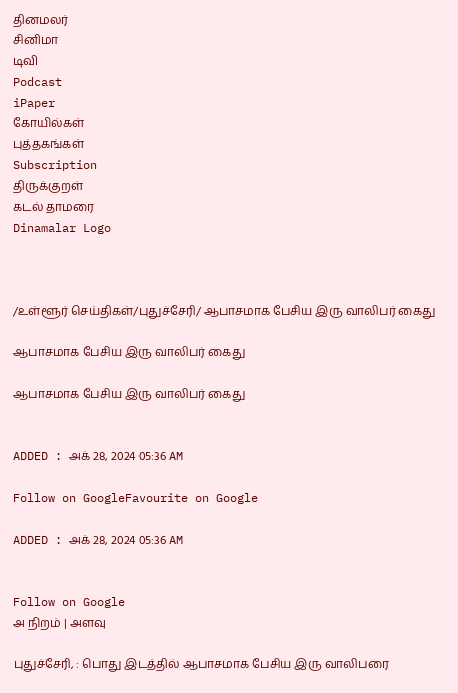தினமலர்
சினிமா
டிவி
Podcast
iPaper
கோயில்கள்
புத்தகங்கள்
Subscription
திருக்குறள்
கடல் தாமரை
Dinamalar Logo



/உள்ளூர் செய்திகள்/புதுச்சேரி/ ஆபாசமாக பேசிய இரு வாலிபர் கைது

ஆபாசமாக பேசிய இரு வாலிபர் கைது

ஆபாசமாக பேசிய இரு வாலிபர் கைது


ADDED : அக் 28, 2024 05:36 AM

Follow on GoogleFavourite on Google

ADDED : அக் 28, 2024 05:36 AM


Follow on Google
அ நிறம் | அளவு

புதுச்சேரி, : பொது இடத்தில் ஆபாசமாக பேசிய இரு வாலிபரை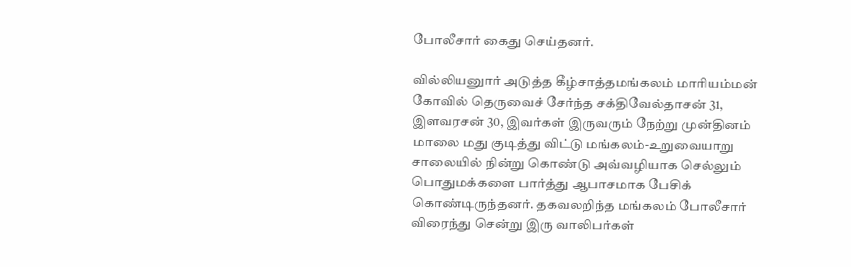போலீசார் கைது செய்தனர்.

வில்லியனுார் அடுத்த கீழ்சாத்தமங்கலம் மாரியம்மன் கோவில் தெருவைச் சேர்ந்த சக்திவேல்தாசன் 31, இளவரசன் 30, இவர்கள் இருவரும் நேற்று முன்தினம் மாலை மது குடித்து விட்டு மங்கலம்-உறுவையாறு சாலையில் நின்று கொண்டு அவ்வழியாக செல்லும் பொதுமக்களை பார்த்து ஆபாசமாக பேசிக் கொண்டிருந்தனர். தகவலறிந்த மங்கலம் போலீசார் விரைந்து சென்று இரு வாலிபர்கள்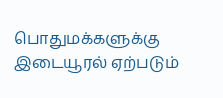பொதுமக்களுக்கு இடையூரல் ஏற்படும்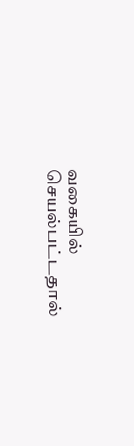வகையில் செயல்பட்டதால்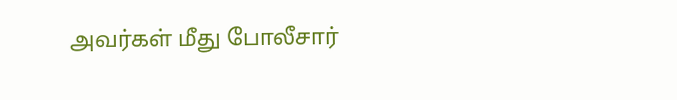அவர்கள் மீது போலீசார்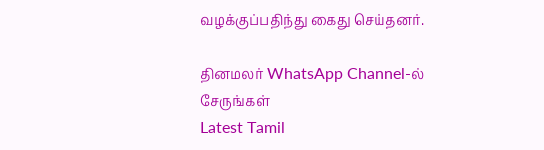வழக்குப்பதிந்து கைது செய்தனர்.

தினமலர் WhatsApp Channel-ல் சேருங்கள்
Latest Tamil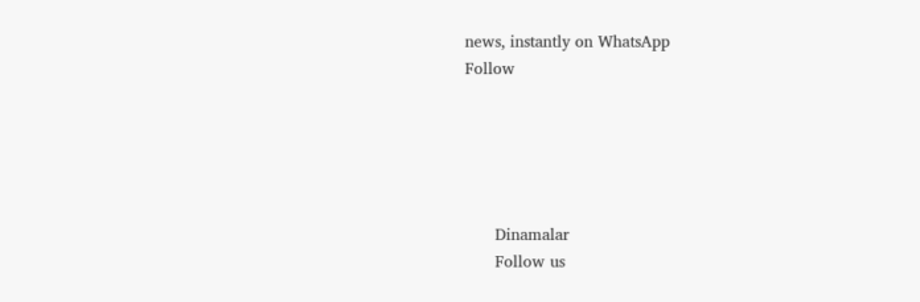news, instantly on WhatsApp
Follow





      Dinamalar
      Follow us